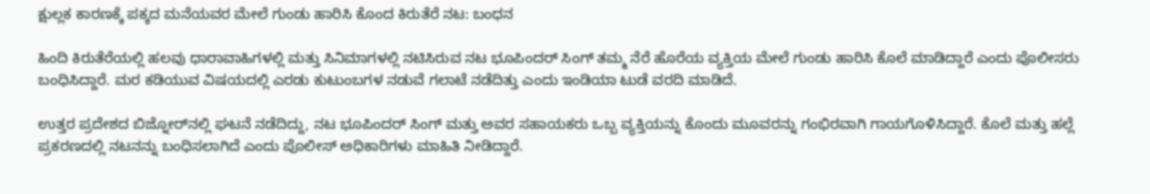ಕ್ಷುಲ್ಲಕ ಕಾರಣಕ್ಕೆ ಪಕ್ಕದ ಮನೆಯವರ ಮೇಲೆ ಗುಂಡು ಹಾರಿಸಿ ಕೊಂದ ಕಿರುತೆರೆ ನಟ: ಬಂಧನ

ಹಿಂದಿ ಕಿರುತೆರೆಯಲ್ಲಿ ಹಲವು ಧಾರಾವಾಹಿಗಳಲ್ಲಿ ಮತ್ತು ಸಿನಿಮಾಗಳಲ್ಲಿ ನಟಿಸಿರುವ ನಟ ಭೂಪಿಂದರ್ ಸಿಂಗ್ ತಮ್ಮ ನೆರೆ ಹೊರೆಯ ವ್ಯಕ್ತಿಯ ಮೇಲೆ ಗುಂಡು ಹಾರಿಸಿ ಕೊಲೆ ಮಾಡಿದ್ದಾರೆ ಎಂದು ಪೊಲೀಸರು ಬಂಧಿಸಿದ್ದಾರೆ. ಮರ ಕಡಿಯುವ ವಿಷಯದಲ್ಲಿ ಎರಡು ಕುಟುಂಬಗಳ ನಡುವೆ ಗಲಾಟೆ ನಡೆದಿತ್ತು ಎಂದು ಇಂಡಿಯಾ ಟುಡೆ ವರದಿ ಮಾಡಿದೆ.

ಉತ್ತರ ಪ್ರದೇಶದ ಬಿಜ್ನೋರ್‌ನಲ್ಲಿ ಘಟನೆ ನಡೆದಿದ್ದು, ನಟ ಭೂಪಿಂದರ್ ಸಿಂಗ್ ಮತ್ತು ಅವರ ಸಹಾಯಕರು ಒಬ್ಬ ವ್ಯಕ್ತಿಯನ್ನು ಕೊಂದು ಮೂವರನ್ನು ಗಂಭಿರವಾಗಿ ಗಾಯಗೊಳಿಸಿದ್ದಾರೆ. ಕೊಲೆ ಮತ್ತು ಹಲ್ಲೆ ಪ್ರಕರಣದಲ್ಲಿ ನಟನನ್ನು ಬಂಧಿಸಲಾಗಿದೆ ಎಂದು ಪೊಲೀಸ್ ಅಧಿಕಾರಿಗಳು ಮಾಹಿತಿ ನೀಡಿದ್ದಾರೆ.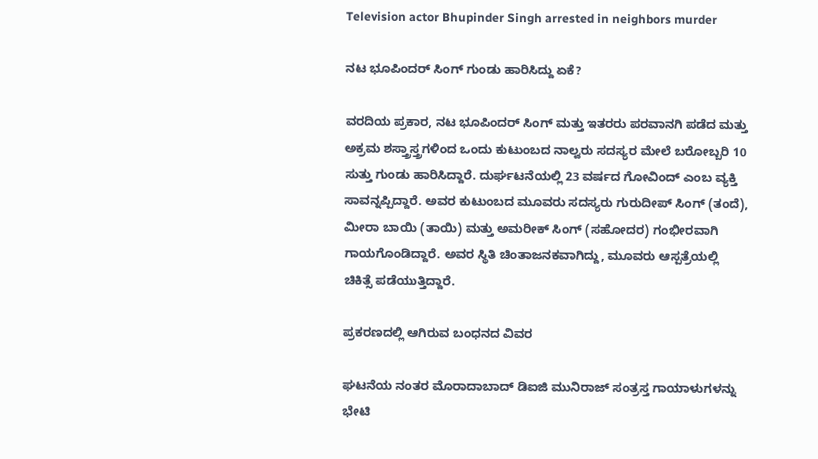Television actor Bhupinder Singh arrested in neighbors murder

ನಟ ಭೂಪಿಂದರ್ ಸಿಂಗ್ ಗುಂಡು ಹಾರಿಸಿದ್ದು ಏಕೆ?

ವರದಿಯ ಪ್ರಕಾರ, ನಟ ಭೂಪಿಂದರ್ ಸಿಂಗ್ ಮತ್ತು ಇತರರು ಪರವಾನಗಿ ಪಡೆದ ಮತ್ತು ಅಕ್ರಮ ಶಸ್ತ್ರಾಸ್ತ್ರಗಳಿಂದ ಒಂದು ಕುಟುಂಬದ ನಾಲ್ವರು ಸದಸ್ಯರ ಮೇಲೆ ಬರೋಬ್ಬರಿ 10 ಸುತ್ತು ಗುಂಡು ಹಾರಿಸಿದ್ದಾರೆ. ದುರ್ಘಟನೆಯಲ್ಲಿ 23 ವರ್ಷದ ಗೋವಿಂದ್ ಎಂಬ ವ್ಯಕ್ತಿ ಸಾವನ್ನಪ್ಪಿದ್ದಾರೆ. ಅವರ ಕುಟುಂಬದ ಮೂವರು ಸದಸ್ಯರು ಗುರುದೀಪ್ ಸಿಂಗ್ (ತಂದೆ), ಮೀರಾ ಬಾಯಿ (ತಾಯಿ) ಮತ್ತು ಅಮರೀಕ್ ಸಿಂಗ್ (ಸಹೋದರ) ಗಂಭೀರವಾಗಿ ಗಾಯಗೊಂಡಿದ್ದಾರೆ. ಅವರ ಸ್ಥಿತಿ ಚಿಂತಾಜನಕವಾಗಿದ್ದು, ಮೂವರು ಆಸ್ಪತ್ರೆಯಲ್ಲಿ ಚಿಕಿತ್ಸೆ ಪಡೆಯುತ್ತಿದ್ದಾರೆ.

ಪ್ರಕರಣದಲ್ಲಿ ಆಗಿರುವ ಬಂಧನದ ವಿವರ

ಘಟನೆಯ ನಂತರ ಮೊರಾದಾಬಾದ್ ಡಿಐಜಿ ಮುನಿರಾಜ್ ಸಂತ್ರಸ್ತ ಗಾಯಾಳುಗಳನ್ನು ಭೇಟಿ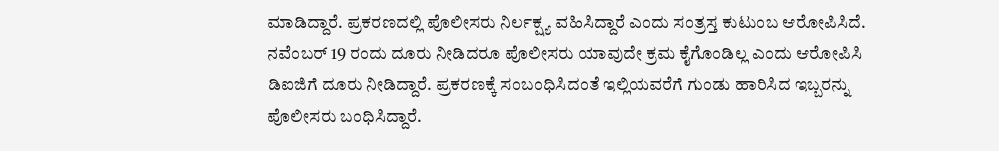ಮಾಡಿದ್ದಾರೆ. ಪ್ರಕರಣದಲ್ಲಿ ಪೊಲೀಸರು ನಿರ್ಲಕ್ಷ್ಯ ವಹಿಸಿದ್ದಾರೆ ಎಂದು ಸಂತ್ರಸ್ತ ಕುಟುಂಬ ಆರೋಪಿಸಿದೆ. ನವೆಂಬರ್ 19 ರಂದು ದೂರು ನೀಡಿದರೂ ಪೊಲೀಸರು ಯಾವುದೇ ಕ್ರಮ ಕೈಗೊಂಡಿಲ್ಲ ಎಂದು ಆರೋಪಿಸಿ ಡಿಐಜಿಗೆ ದೂರು ನೀಡಿದ್ದಾರೆ. ಪ್ರಕರಣಕ್ಕೆ ಸಂಬಂಧಿಸಿದಂತೆ ಇಲ್ಲಿಯವರೆಗೆ ಗುಂಡು ಹಾರಿಸಿದ ಇಬ್ಬರನ್ನು ಪೊಲೀಸರು ಬಂಧಿಸಿದ್ದಾರೆ.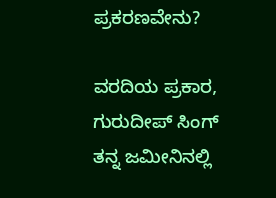ಪ್ರಕರಣವೇನು?

ವರದಿಯ ಪ್ರಕಾರ, ಗುರುದೀಪ್ ಸಿಂಗ್ ತನ್ನ ಜಮೀನಿನಲ್ಲಿ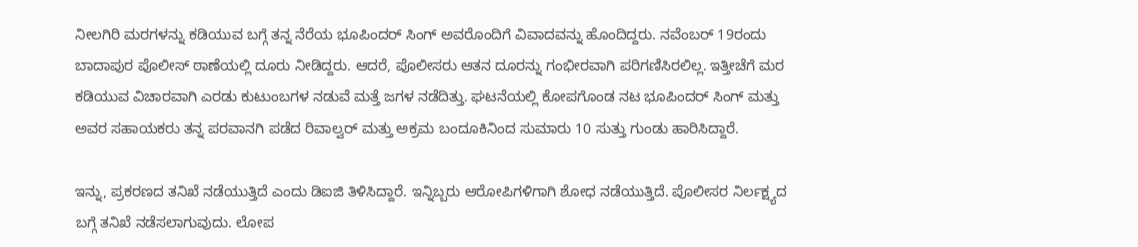ನೀಲಗಿರಿ ಮರಗಳನ್ನು ಕಡಿಯುವ ಬಗ್ಗೆ ತನ್ನ ನೆರೆಯ ಭೂಪಿಂದರ್ ಸಿಂಗ್ ಅವರೊಂದಿಗೆ ವಿವಾದವನ್ನು ಹೊಂದಿದ್ದರು. ನವೆಂಬರ್ 19ರಂದು ಬಾದಾಪುರ ಪೊಲೀಸ್ ಠಾಣೆಯಲ್ಲಿ ದೂರು ನೀಡಿದ್ದರು. ಆದರೆ, ಪೊಲೀಸರು ಆತನ ದೂರನ್ನು ಗಂಭೀರವಾಗಿ ಪರಿಗಣಿಸಿರಲಿಲ್ಲ. ಇತ್ತೀಚೆಗೆ ಮರ ಕಡಿಯುವ ವಿಚಾರವಾಗಿ ಎರಡು ಕುಟುಂಬಗಳ ನಡುವೆ ಮತ್ತೆ ಜಗಳ ನಡೆದಿತ್ತು. ಘಟನೆಯಲ್ಲಿ ಕೋಪಗೊಂಡ ನಟ ಭೂಪಿಂದರ್ ಸಿಂಗ್ ಮತ್ತು ಅವರ ಸಹಾಯಕರು ತನ್ನ ಪರವಾನಗಿ ಪಡೆದ ರಿವಾಲ್ವರ್ ಮತ್ತು ಅಕ್ರಮ ಬಂದೂಕಿನಿಂದ ಸುಮಾರು 10 ಸುತ್ತು ಗುಂಡು ಹಾರಿಸಿದ್ದಾರೆ.

ಇನ್ನು, ಪ್ರಕರಣದ ತನಿಖೆ ನಡೆಯುತ್ತಿದೆ ಎಂದು ಡಿಐಜಿ ತಿಳಿಸಿದ್ದಾರೆ. ಇನ್ನಿಬ್ಬರು ಆರೋಪಿಗಳಿಗಾಗಿ ಶೋಧ ನಡೆಯುತ್ತಿದೆ. ಪೊಲೀಸರ ನಿರ್ಲಕ್ಷ್ಯದ ಬಗ್ಗೆ ತನಿಖೆ ನಡೆಸಲಾಗುವುದು. ಲೋಪ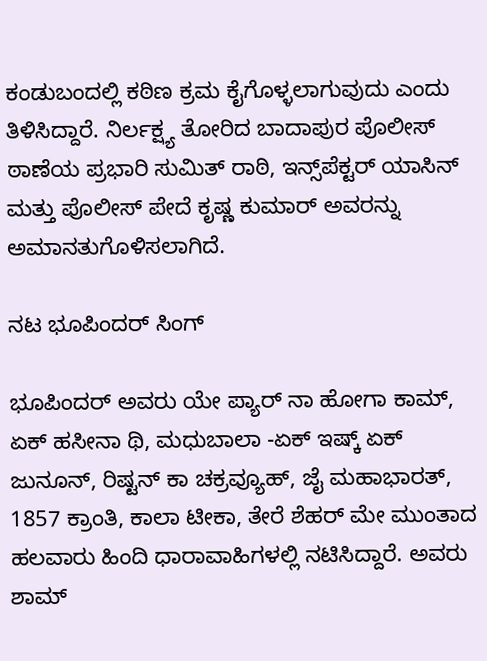ಕಂಡುಬಂದಲ್ಲಿ ಕಠಿಣ ಕ್ರಮ ಕೈಗೊಳ್ಳಲಾಗುವುದು ಎಂದು ತಿಳಿಸಿದ್ದಾರೆ. ನಿರ್ಲಕ್ಷ್ಯ ತೋರಿದ ಬಾದಾಪುರ ಪೊಲೀಸ್ ಠಾಣೆಯ ಪ್ರಭಾರಿ ಸುಮಿತ್ ರಾಠಿ, ಇನ್ಸ್‌ಪೆಕ್ಟರ್ ಯಾಸಿನ್ ಮತ್ತು ಪೊಲೀಸ್ ಪೇದೆ ಕೃಷ್ಣ ಕುಮಾರ್ ಅವರನ್ನು ಅಮಾನತುಗೊಳಿಸಲಾಗಿದೆ.

ನಟ ಭೂಪಿಂದರ್ ಸಿಂಗ್

ಭೂಪಿಂದರ್ ಅವರು ಯೇ ಪ್ಯಾರ್ ನಾ ಹೋಗಾ ಕಾಮ್, ಏಕ್ ಹಸೀನಾ ಥಿ, ಮಧುಬಾಲಾ -ಏಕ್ ಇಷ್ಕ್ ಏಕ್ ಜುನೂನ್, ರಿಷ್ಟನ್ ಕಾ ಚಕ್ರವ್ಯೂಹ್, ಜೈ ಮಹಾಭಾರತ್, 1857 ಕ್ರಾಂತಿ, ಕಾಲಾ ಟೀಕಾ, ತೇರೆ ಶೆಹರ್ ಮೇ ಮುಂತಾದ ಹಲವಾರು ಹಿಂದಿ ಧಾರಾವಾಹಿಗಳಲ್ಲಿ ನಟಿಸಿದ್ದಾರೆ. ಅವರು ಶಾಮ್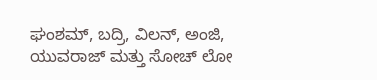ಘಂಶಮ್, ಬದ್ರಿ, ವಿಲನ್, ಅಂಜಿ, ಯುವರಾಜ್ ಮತ್ತು ಸೋಚ್ ಲೋ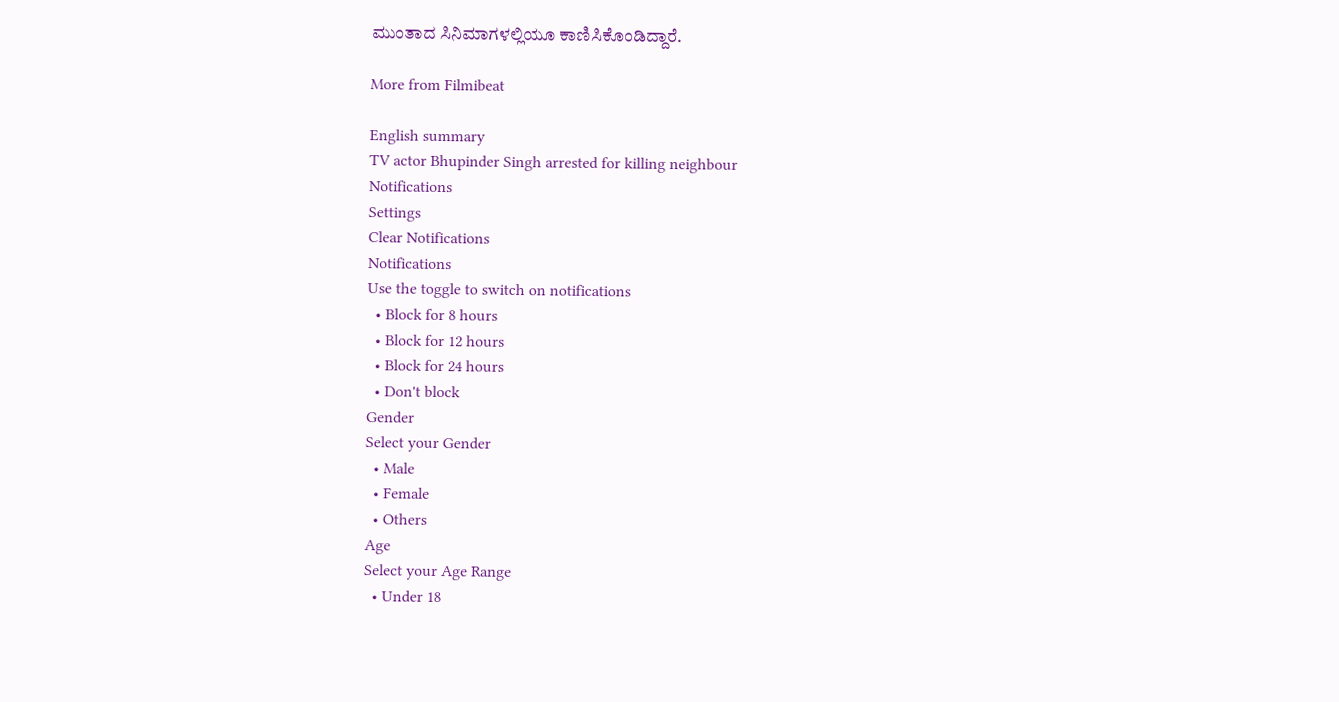ಮುಂತಾದ ಸಿನಿಮಾಗಳಲ್ಲಿಯೂ ಕಾಣಿಸಿಕೊಂಡಿದ್ದಾರೆ.

More from Filmibeat

English summary
TV actor Bhupinder Singh arrested for killing neighbour
Notifications
Settings
Clear Notifications
Notifications
Use the toggle to switch on notifications
  • Block for 8 hours
  • Block for 12 hours
  • Block for 24 hours
  • Don't block
Gender
Select your Gender
  • Male
  • Female
  • Others
Age
Select your Age Range
  • Under 18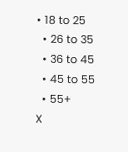• 18 to 25
  • 26 to 35
  • 36 to 45
  • 45 to 55
  • 55+
X